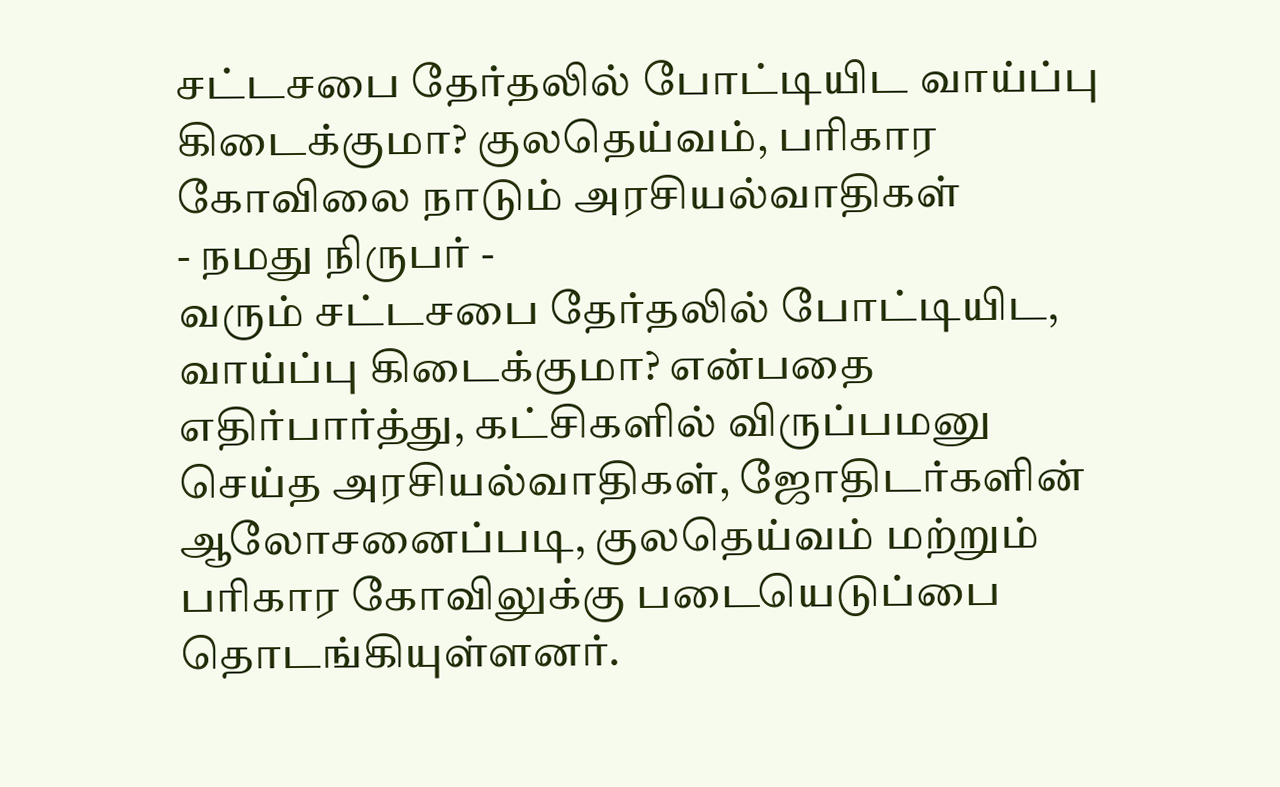சட்டசபை தேர்தலில் போட்டியிட வாய்ப்பு கிடைக்குமா? குலதெய்வம், பரிகார கோவிலை நாடும் அரசியல்வாதிகள்
- நமது நிருபர் -
வரும் சட்டசபை தேர்தலில் போட்டியிட, வாய்ப்பு கிடைக்குமா? என்பதை எதிர்பார்த்து, கட்சிகளில் விருப்பமனு செய்த அரசியல்வாதிகள், ஜோதிடர்களின் ஆலோசனைப்படி, குலதெய்வம் மற்றும் பரிகார கோவிலுக்கு படையெடுப்பை தொடங்கியுள்ளனர்.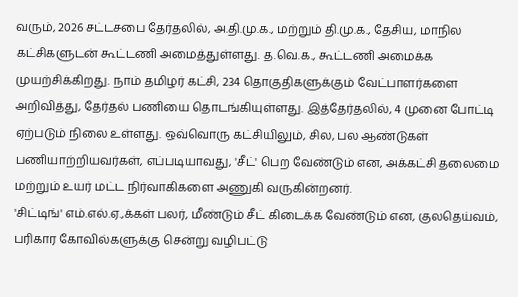வரும், 2026 சட்டசபை தேர்தலில், அ.தி.மு.க., மற்றும் தி.மு.க., தேசிய, மாநில கட்சிகளுடன் கூட்டணி அமைத்துள்ளது. த.வெ.க., கூட்டணி அமைக்க முயற்சிக்கிறது. நாம் தமிழர் கட்சி, 234 தொகுதிகளுக்கும் வேட்பாளர்களை அறிவித்து, தேர்தல் பணியை தொடங்கியுள்ளது. இத்தேர்தலில், 4 முனை போட்டி ஏற்படும் நிலை உள்ளது. ஒவ்வொரு கட்சியிலும், சில, பல ஆண்டுகள் பணியாற்றியவர்கள், எப்படியாவது, 'சீட்' பெற வேண்டும் என, அக்கட்சி தலைமை மற்றும் உயர் மட்ட நிர்வாகிகளை அணுகி வருகின்றனர்.
'சிட்டிங்' எம்.எல்.ஏ.,க்கள் பலர், மீண்டும் சீட் கிடைக்க வேண்டும் என, குலதெய்வம், பரிகார கோவில்களுக்கு சென்று வழிபட்டு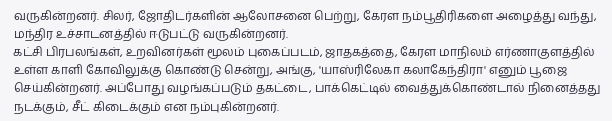வருகின்றனர். சிலர், ஜோதிடர்களின் ஆலோசனை பெற்று, கேரள நம்பூதிரிகளை அழைத்து வந்து, மந்திர உச்சாடனத்தில் ஈடுபட்டு வருகின்றனர்.
கட்சி பிரபலங்கள், உறவினர்கள் மூலம் புகைப்படம், ஜாதகத்தை, கேரள மாநிலம் எர்ணாகுளத்தில் உள்ள காளி கோவிலுக்கு கொண்டு சென்று, அங்கு, 'யாஸ்ரிலேகா கலாகேந்திரா' எனும் பூஜை செய்கின்றனர். அப்போது வழங்கப்படும் தகட்டை, பாக்கெட்டில் வைத்துக்கொண்டால் நினைத்தது நடக்கும், சீட் கிடைக்கும் என நம்புகின்றனர்.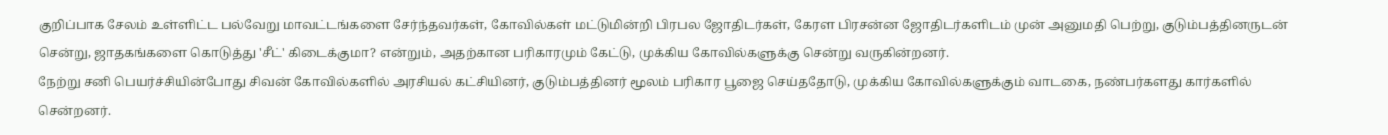குறிப்பாக சேலம் உள்ளிட்ட பல்வேறு மாவட்டங்களை சேர்ந்தவர்கள், கோவில்கள் மட்டுமின்றி பிரபல ஜோதிடர்கள், கேரள பிரசன்ன ஜோதிடர்களிடம் முன் அனுமதி பெற்று, குடும்பத்தினருடன் சென்று, ஜாதகங்களை கொடுத்து 'சீட்' கிடைக்குமா? என்றும், அதற்கான பரிகாரமும் கேட்டு, முக்கிய கோவில்களுக்கு சென்று வருகின்றனர்.
நேற்று சனி பெயர்ச்சியின்போது சிவன் கோவில்களில் அரசியல் கட்சியினர், குடும்பத்தினர் மூலம் பரிகார பூஜை செய்ததோடு, முக்கிய கோவில்களுக்கும் வாடகை, நண்பர்களது கார்களில் சென்றனர்.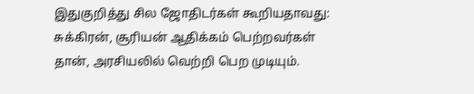இதுகுறித்து சில ஜோதிடர்கள் கூறியதாவது: சுக்கிரன், சூரியன் ஆதிக்கம் பெற்றவர்கள் தான், அரசியலில் வெற்றி பெற முடியும்.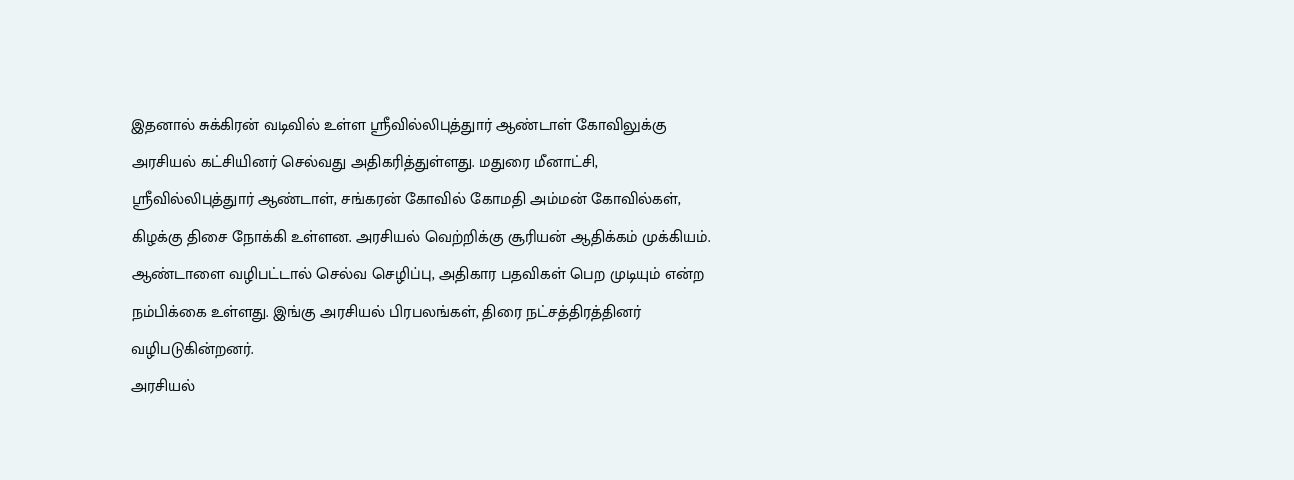இதனால் சுக்கிரன் வடிவில் உள்ள ஸ்ரீவில்லிபுத்துார் ஆண்டாள் கோவிலுக்கு அரசியல் கட்சியினர் செல்வது அதிகரித்துள்ளது. மதுரை மீனாட்சி, ஸ்ரீவில்லிபுத்துார் ஆண்டாள், சங்கரன் கோவில் கோமதி அம்மன் கோவில்கள், கிழக்கு திசை நோக்கி உள்ளன. அரசியல் வெற்றிக்கு சூரியன் ஆதிக்கம் முக்கியம். ஆண்டாளை வழிபட்டால் செல்வ செழிப்பு, அதிகார பதவிகள் பெற முடியும் என்ற நம்பிக்கை உள்ளது. இங்கு அரசியல் பிரபலங்கள், திரை நட்சத்திரத்தினர் வழிபடுகின்றனர்.
அரசியல்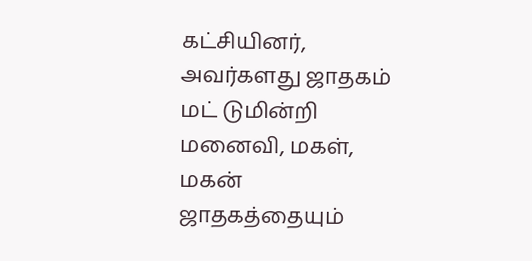கட்சியினர், அவர்களது ஜாதகம் மட் டுமின்றி மனைவி, மகள், மகன் ஜாதகத்தையும்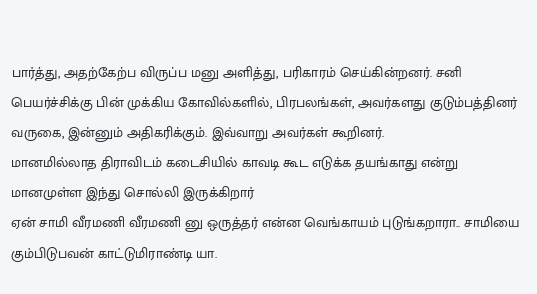பார்த்து, அதற்கேற்ப விருப்ப மனு அளித்து, பரிகாரம் செய்கின்றனர். சனி பெயர்ச்சிக்கு பின் முக்கிய கோவில்களில், பிரபலங்கள், அவர்களது குடும்பத்தினர் வருகை, இன்னும் அதிகரிக்கும். இவ்வாறு அவர்கள் கூறினர்.
மானமில்லாத திராவிடம் கடைசியில் காவடி கூட எடுக்க தயங்காது என்று மானமுள்ள இந்து சொல்லி இருக்கிறார்
ஏன் சாமி வீரமணி வீரமணி னு ஒருத்தர் என்ன வெங்காயம் புடுங்கறாரா.. சாமியை கும்பிடுபவன் காட்டுமிராண்டி யா.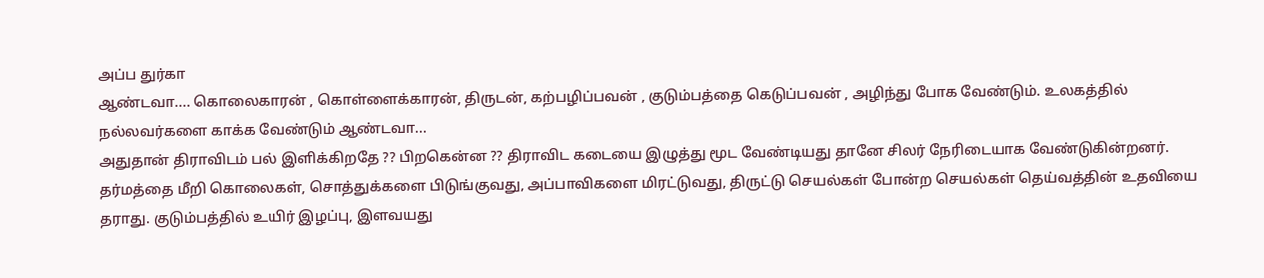அப்ப துர்கா
ஆண்டவா.... கொலைகாரன் , கொள்ளைக்காரன், திருடன், கற்பழிப்பவன் , குடும்பத்தை கெடுப்பவன் , அழிந்து போக வேண்டும். உலகத்தில் நல்லவர்களை காக்க வேண்டும் ஆண்டவா...
அதுதான் திராவிடம் பல் இளிக்கிறதே ?? பிறகென்ன ?? திராவிட கடையை இழுத்து மூட வேண்டியது தானே சிலர் நேரிடையாக வேண்டுகின்றனர்.
தர்மத்தை மீறி கொலைகள், சொத்துக்களை பிடுங்குவது, அப்பாவிகளை மிரட்டுவது, திருட்டு செயல்கள் போன்ற செயல்கள் தெய்வத்தின் உதவியை தராது. குடும்பத்தில் உயிர் இழப்பு, இளவயது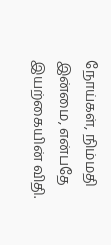நோய்கள், நிம்மதி இன்மை, என்பதே இயற்கையின் விதி.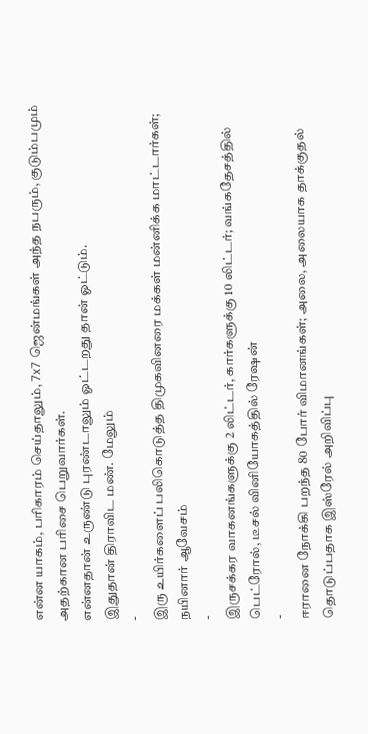என்ன யாகம், பரிகாரம் செய்தாலும், 7x7 ஜென்மங்கள் அந்த நபரும், குடும்பமும் அதற்கான பரிசை பெறுவார்கள்.
என்னதான் உருண்டு புரண்டாலும் ஓட்டறது தான் ஓட்டும்.
இதுதான் திராவிட மண். மேலும்
-
இரு உயிர்களைப் பலிகொடுத்த திமுகவினரை மக்கள் மன்னிக்க மாட்டார்கள்; நயினார் ஆவேசம்
-
இருசக்கர வாகனங்களுக்கு 2 லிட்டர், கார்களுக்கு 10 லிட்டர்; வங்கதேசத்தில் பெட்ரோல், டீசல் வினியோகத்தில் ரேஷன்
-
ஈரானை நோக்கி பறந்த 80 போர் விமானங்கள்; அலை, அலையாக தாக்குதல் தொடுப்பதாக இஸ்ரேல் அறிவிப்பு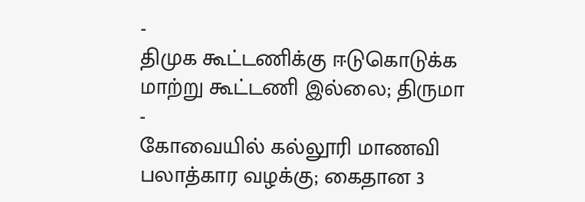-
திமுக கூட்டணிக்கு ஈடுகொடுக்க மாற்று கூட்டணி இல்லை; திருமா
-
கோவையில் கல்லூரி மாணவி பலாத்கார வழக்கு; கைதான 3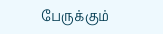பேருக்கும்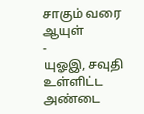சாகும் வரை ஆயுள்
-
யுஓஇ, சவுதி உள்ளிட்ட அண்டை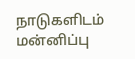நாடுகளிடம் மன்னிப்பு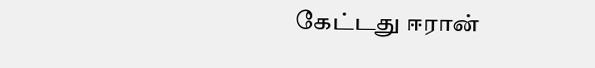கேட்டது ஈரான்